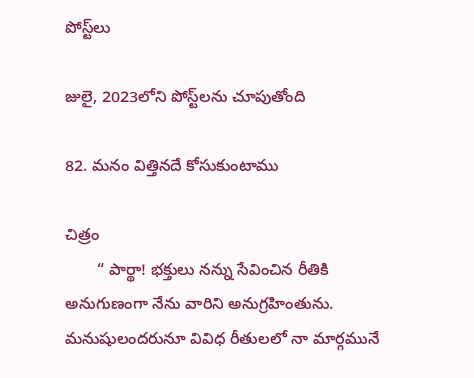పోస్ట్‌లు

జులై, 2023లోని పోస్ట్‌లను చూపుతోంది

82. మనం విత్తినదే కోసుకుంటాము

చిత్రం
       “ పార్థా! భక్తులు నన్ను సేవించిన రీతికి అనుగుణంగా నేను వారిని అనుగ్రహింతును. మనుషులందరునూ వివిధ రీతులలో నా మార్గమునే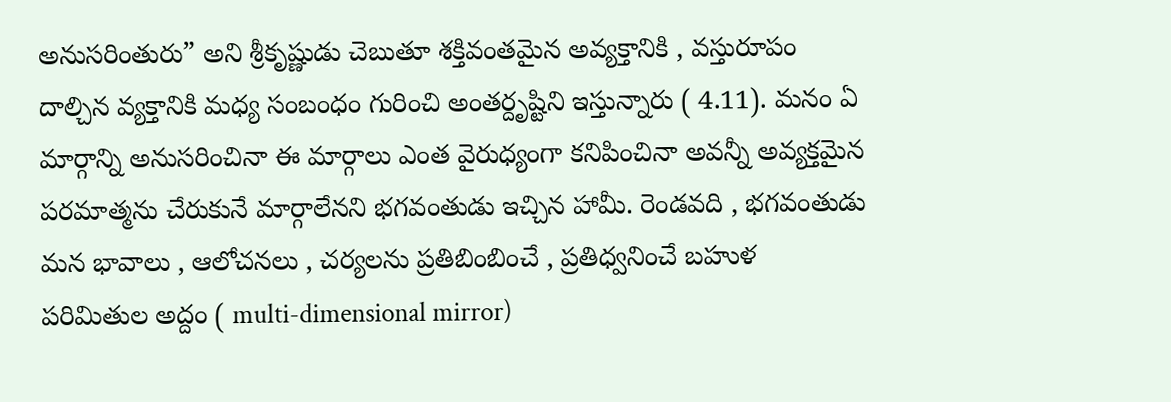అనుసరింతురు” అని శ్రీకృష్ణుడు చెబుతూ శక్తివంతమైన అవ్యక్తానికి , వస్తురూపం దాల్చిన వ్యక్తానికి మధ్య సంబంధం గురించి అంతర్దృష్టిని ఇస్తున్నారు ( 4.11). మనం ఏ మార్గాన్ని అనుసరించినా ఈ మార్గాలు ఎంత వైరుధ్యంగా కనిపించినా అవన్నీ అవ్యక్తమైన పరమాత్మను చేరుకునే మార్గాలేనని భగవంతుడు ఇచ్చిన హామీ. రెండవది , భగవంతుడు మన భావాలు , ఆలోచనలు , చర్యలను ప్రతిబింబించే , ప్రతిధ్వనించే బహుళ పరిమితుల అద్దం ( multi-dimensional mirror)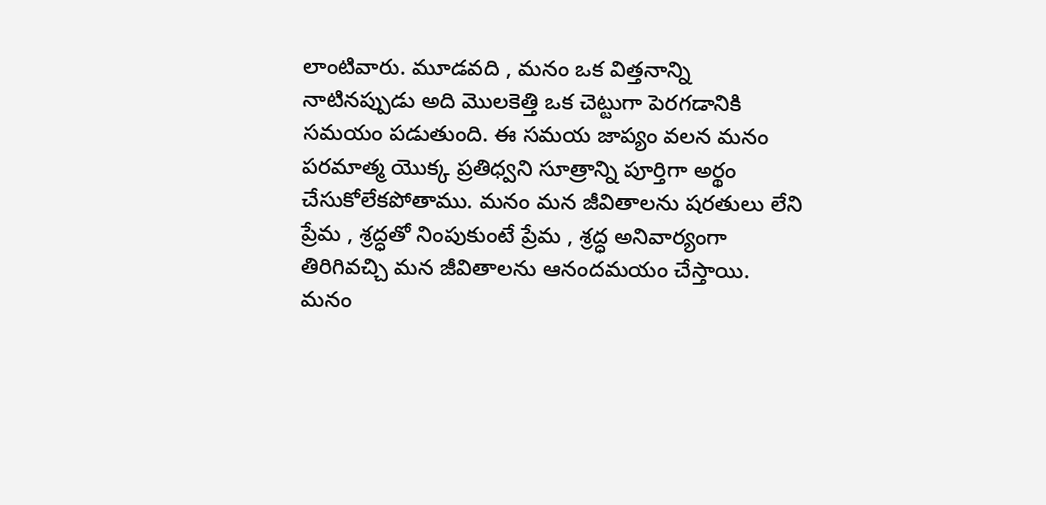లాంటివారు. మూడవది , మనం ఒక విత్తనాన్ని నాటినప్పుడు అది మొలకెత్తి ఒక చెట్టుగా పెరగడానికి సమయం పడుతుంది. ఈ సమయ జాప్యం వలన మనం పరమాత్మ యొక్క ప్రతిధ్వని సూత్రాన్ని పూర్తిగా అర్థం చేసుకోలేకపోతాము. మనం మన జీవితాలను షరతులు లేని ప్రేమ , శ్రద్ధతో నింపుకుంటే ప్రేమ , శ్రద్ధ అనివార్యంగా తిరిగివచ్చి మన జీవితాలను ఆనందమయం చేస్తాయి. మనం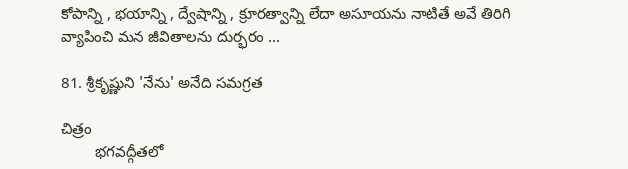కోపాన్ని , భయాన్ని , ద్వేషాన్ని , క్రూరత్వాన్ని లేదా అసూయను నాటితే అవే తిరిగి వ్యాపించి మన జీవితాలను దుర్భరం ...

81. శ్రీకృష్ణుని 'నేను' అనేది సమగ్రత

చిత్రం
        భగవద్గీతలో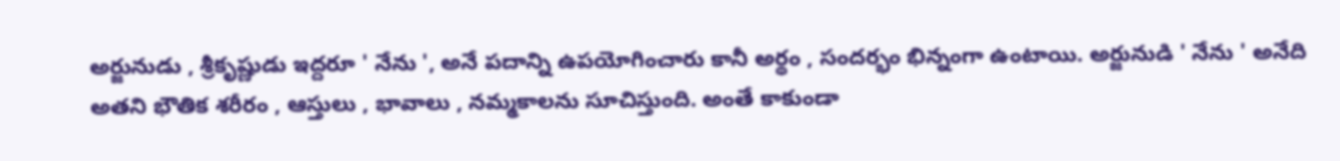అర్జునుడు , శ్రీకృష్ణుడు ఇద్దరూ ' నేను ', అనే పదాన్ని ఉపయోగించారు కానీ అర్థం , సందర్భం భిన్నంగా ఉంటాయి. అర్జునుడి ' నేను ' అనేది అతని భౌతిక శరీరం , ఆస్తులు , భావాలు , నమ్మకాలను సూచిస్తుంది. అంతే కాకుండా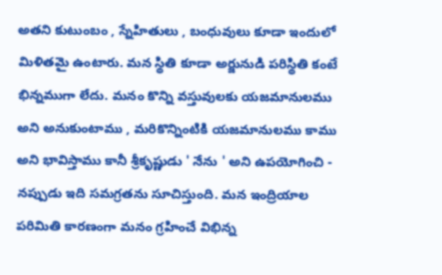అతని కుటుంబం , స్నేహితులు , బంధువులు కూడా ఇందులో మిళితమై ఉంటారు. మన స్థితి కూడా అర్జునుడి పరిస్థితి కంటే భిన్నముగా లేదు. మనం కొన్ని వస్తువులకు యజమానులము అని అనుకుంటాము , మరికొన్నింటికి యజమానులము కాము అని భావిస్తాము కానీ శ్రీకృష్ణుడు ' నేను ' అని ఉపయోగించి - నప్పుడు ఇది సమగ్రతను సూచిస్తుంది. మన ఇంద్రియాల పరిమితి కారణంగా మనం గ్రహించే విభిన్న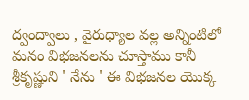ద్వంద్వాలు , వైరుధ్యాల వల్ల అన్నింటిలో మనం విభజనలను చూస్తాము కానీ శ్రీకృష్ణుని ' నేను ' ఈ విభజనల యొక్క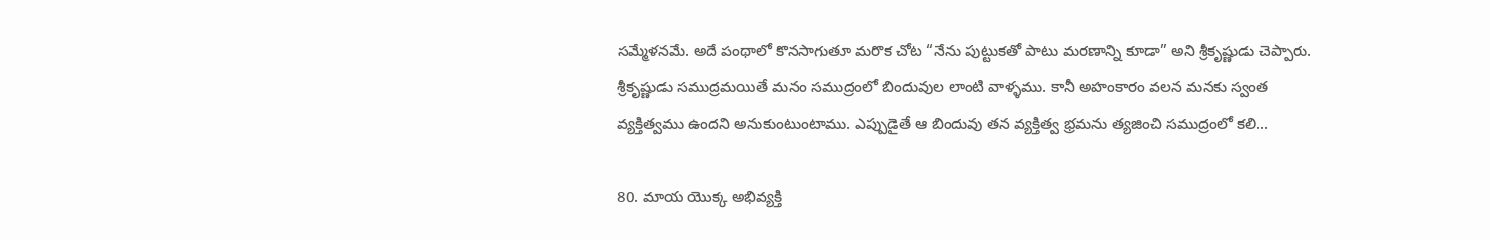సమ్మేళనమే. అదే పంథాలో కొనసాగుతూ మరొక చోట “నేను పుట్టుకతో పాటు మరణాన్ని కూడా” అని శ్రీకృష్ణుడు చెప్పారు. శ్రీకృష్ణుడు సముద్రమయితే మనం సముద్రంలో బిందువుల లాంటి వాళ్ళము. కానీ అహంకారం వలన మనకు స్వంత వ్యక్తిత్వము ఉందని అనుకుంటుంటాము. ఎప్పుడైతే ఆ బిందువు తన వ్యక్తిత్వ భ్రమను త్యజించి సముద్రంలో కలి...

80. మాయ యొక్క అభివ్యక్తి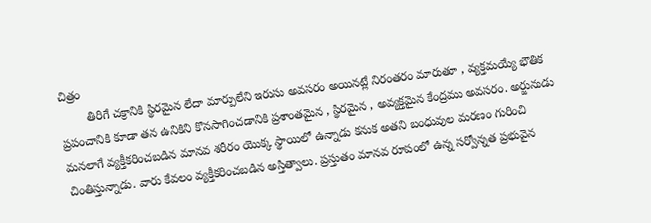చిత్రం
        తిరిగే చక్రానికి స్థిరమైన లేదా మార్పులేని ఇరుసు అవసరం అయినట్లే నిరంతరం మారుతూ , వ్యక్తమయ్యే భౌతిక ప్రపంచానికి కూడా తన ఉనికిని కొనసాగించడానికి ప్రశాంతమైన , స్థిరమైన , అవ్యక్తమైన కేంద్రము అవసరం. అర్జునుడు మనలాగే వ్యక్తీకరించబడిన మానవ శరీరం యొక్క స్థాయిలో ఉన్నాడు కనుక అతని బంధువుల మరణం గురించి చింతిస్తున్నాడు. వారు కేవలం వ్యక్తీకరించబడిన అస్తిత్వాలు. ప్రస్తుతం మానవ రూపంలో ఉన్న సర్వోన్నత ప్రభువైన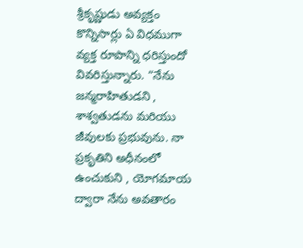శ్రీకృష్ణుడు అవ్యక్తం కొన్నిసార్లు ఏ విధముగా వ్యక్త రూపాన్ని ధరిస్తుందో వివరిస్తున్నారు. “నేను జన్మరాహితుడని , శాశ్వతుడను మరియు జీవులకు ప్రభువును. నా ప్రకృతిని అధీనంలో ఉంచుకుని , యోగమాయ ద్వారా నేను అవతారం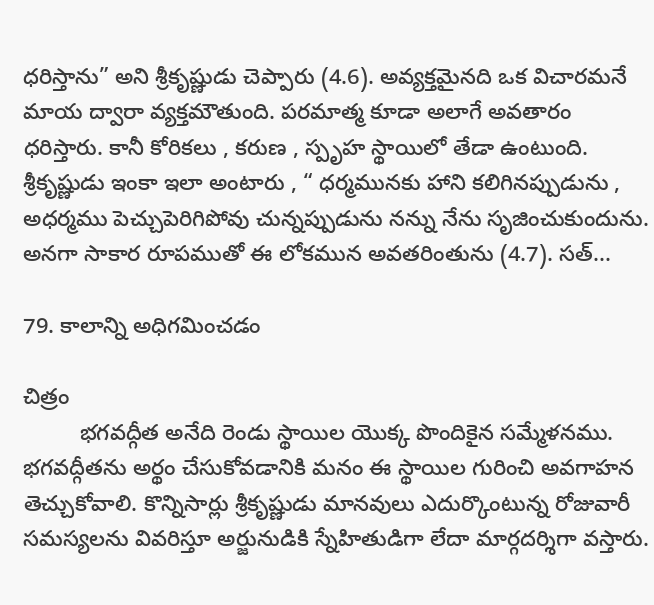ధరిస్తాను” అని శ్రీకృష్ణుడు చెప్పారు (4.6). అవ్యక్తమైనది ఒక విచారమనే మాయ ద్వారా వ్యక్తమౌతుంది. పరమాత్మ కూడా అలాగే అవతారం ధరిస్తారు. కానీ కోరికలు , కరుణ , స్పృహ స్థాయిలో తేడా ఉంటుంది. శ్రీకృష్ణుడు ఇంకా ఇలా అంటారు , “ ధర్మమునకు హాని కలిగినప్పుడును , అధర్మము పెచ్చుపెరిగిపోవు చున్నప్పుడును నన్ను నేను సృజించుకుందును. అనగా సాకార రూపముతో ఈ లోకమున అవతరింతును (4.7). సత్...

79. కాలాన్ని అధిగమించడం

చిత్రం
         భగవద్గీత అనేది రెండు స్థాయిల యొక్క పొందికైన సమ్మేళనము. భగవద్గీతను అర్థం చేసుకోవడానికి మనం ఈ స్థాయిల గురించి అవగాహన తెచ్చుకోవాలి. కొన్నిసార్లు శ్రీకృష్ణుడు మానవులు ఎదుర్కొంటున్న రోజువారీ సమస్యలను వివరిస్తూ అర్జునుడికి స్నేహితుడిగా లేదా మార్గదర్శిగా వస్తారు.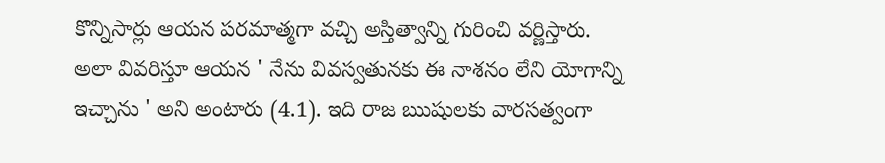కొన్నిసార్లు ఆయన పరమాత్మగా వచ్చి అస్తిత్వాన్ని గురించి వర్ణిస్తారు. అలా వివరిస్తూ ఆయన ' నేను వివస్వతునకు ఈ నాశనం లేని యోగాన్ని ఇచ్చాను ' అని అంటారు (4.1). ఇది రాజ ఋషులకు వారసత్వంగా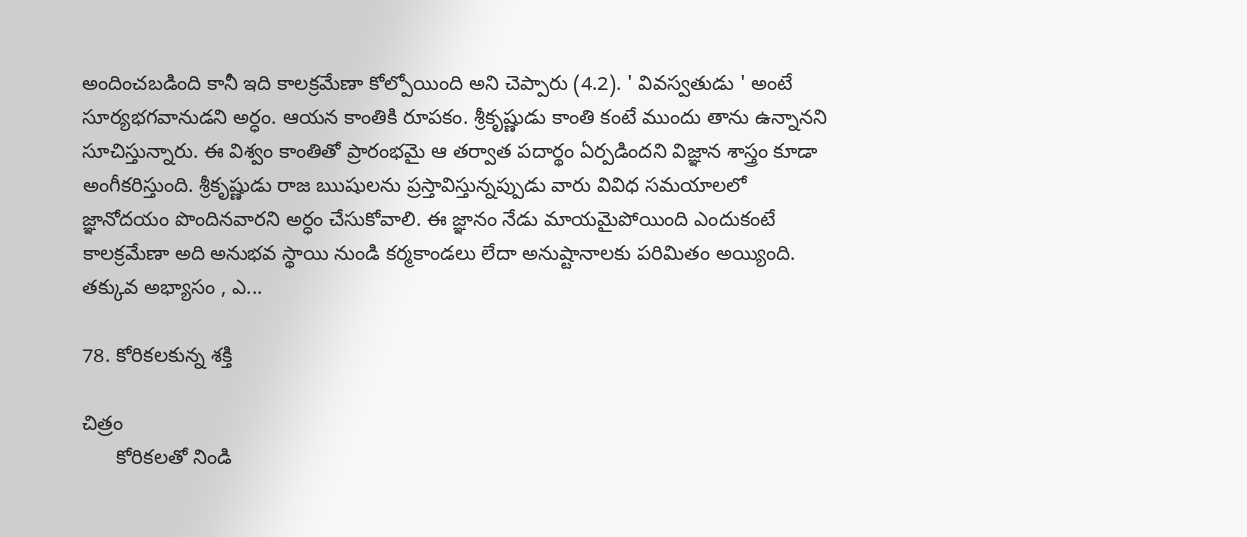అందించబడింది కానీ ఇది కాలక్రమేణా కోల్పోయింది అని చెప్పారు (4.2). ' వివస్వతుడు ' అంటే సూర్యభగవానుడని అర్ధం. ఆయన కాంతికి రూపకం. శ్రీకృష్ణుడు కాంతి కంటే ముందు తాను ఉన్నానని సూచిస్తున్నారు. ఈ విశ్వం కాంతితో ప్రారంభమై ఆ తర్వాత పదార్థం ఏర్పడిందని విజ్ఞాన శాస్త్రం కూడా అంగీకరిస్తుంది. శ్రీకృష్ణుడు రాజ ఋషులను ప్రస్తావిస్తున్నప్పుడు వారు వివిధ సమయాలలో జ్ఞానోదయం పొందినవారని అర్ధం చేసుకోవాలి. ఈ జ్ఞానం నేడు మాయమైపోయింది ఎందుకంటే కాలక్రమేణా అది అనుభవ స్థాయి నుండి కర్మకాండలు లేదా అనుష్టానాలకు పరిమితం అయ్యింది. తక్కువ అభ్యాసం , ఎ...

78. కోరికలకున్న శక్తి

చిత్రం
      కోరికలతో నిండి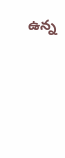ఉన్న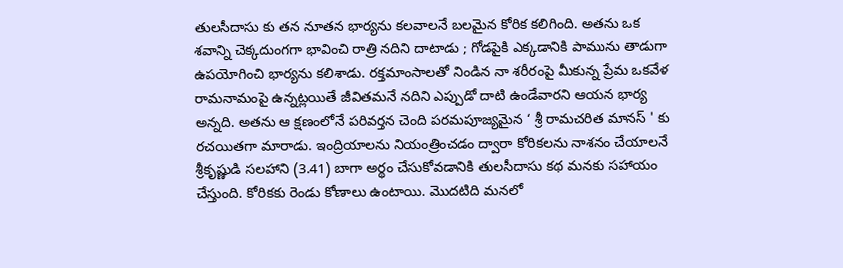తులసీదాసు కు తన నూతన భార్యను కలవాలనే బలమైన కోరిక కలిగింది. అతను ఒక శవాన్ని చెక్కదుంగగా భావించి రాత్రి నదిని దాటాడు ; గోడపైకి ఎక్కడానికి పామును తాడుగా ఉపయోగించి భార్యను కలిశాడు. రక్తమాంసాలతో నిండిన నా శరీరంపై మీకున్న ప్రేమ ఒకవేళ రామనామంపై ఉన్నట్లయితే జీవితమనే నదిని ఎప్పుడో దాటి ఉండేవారని ఆయన భార్య అన్నది. అతను ఆ క్షణంలోనే పరివర్తన చెంది పరమపూజ్యమైన ‘ శ్రీ రామచరిత మానస్ ' కు రచయితగా మారాడు. ఇంద్రియాలను నియంత్రించడం ద్వారా కోరికలను నాశనం చేయాలనే శ్రీకృష్ణుడి సలహాని (3.41) బాగా అర్థం చేసుకోవడానికి తులసీదాసు కథ మనకు సహాయం చేస్తుంది. కోరికకు రెండు కోణాలు ఉంటాయి. మొదటిది మనలో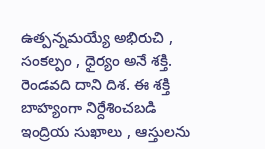ఉత్పన్నమయ్యే అభిరుచి , సంకల్పం , ధైర్యం అనే శక్తి. రెండవది దాని దిశ. ఈ శక్తి బాహ్యంగా నిర్దేశించబడి ఇంద్రియ సుఖాలు , ఆస్తులను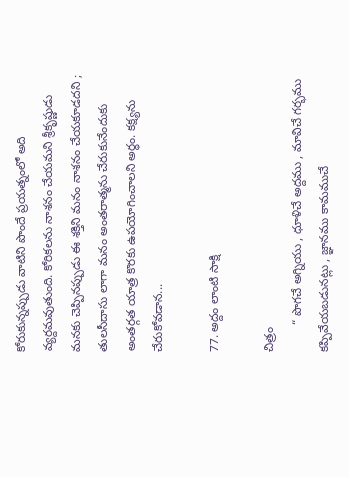కోరుకున్నప్పుడు వాటిని పొందే ప్రయత్నంలో అది వ్యర్దమవుతుంది. కోరికలను నాశనం చేయమని శ్రీకృష్ణుడు మనకు చెప్పినప్పుడు ఈ శక్తిని మనం నాశనం చేయకూడదని ; తులసీదాసు లాగా మనం అంతరాత్మను చేరుకునేందుకు అంతర్గత యాత్ర కొరకు ఉపయోగించాలని అర్థం. కక్ష్యను చేరుకోవడాన...

77. అద్దం లాంటి సాక్షి

చిత్రం
        “ పొగచే అగ్నియు , ధూళిచే అద్దము , మావిచే గర్భము కప్పివేయబడునట్లు , జ్ఞానము కామముచే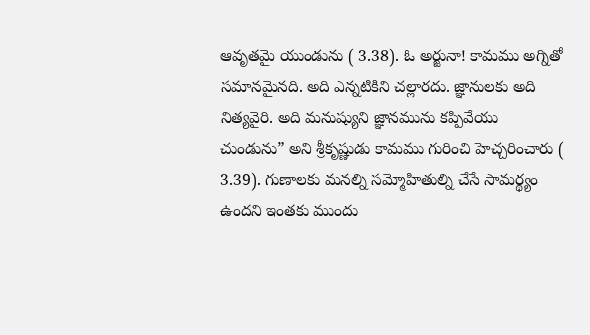ఆవృతమై యుండును ( 3.38). ఓ అర్జునా! కామము అగ్నితో సమానమైనది. అది ఎన్నటికిని చల్లారదు. జ్ఞానులకు అది నిత్యవైరి. అది మనుష్యుని జ్ఞానమును కప్పివేయు చుండును” అని శ్రీకృష్ణుడు కామము గురించి హెచ్చరించారు ( 3.39). గుణాలకు మనల్ని సమ్మోహితుల్ని చేసే సామర్థ్యం ఉందని ఇంతకు ముందు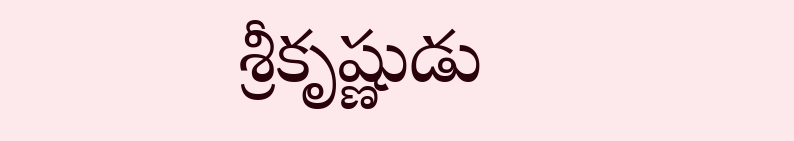శ్రీకృష్ణుడు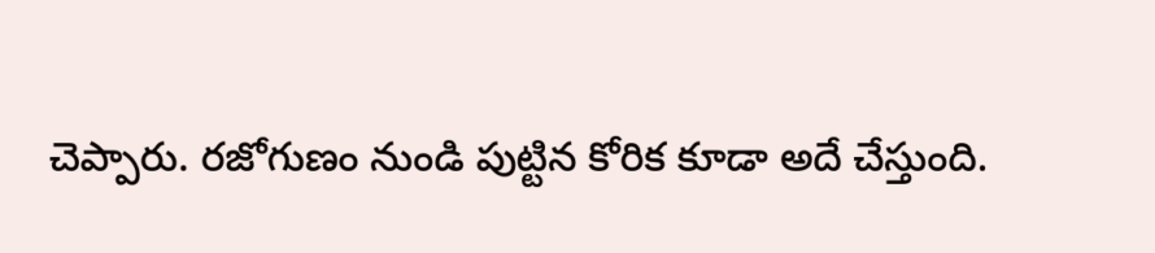చెప్పారు. రజోగుణం నుండి పుట్టిన కోరిక కూడా అదే చేస్తుంది.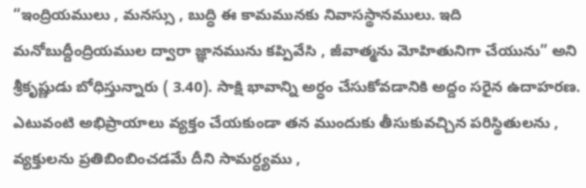“ఇంద్రియములు , మనస్సు , బుద్ధి ఈ కామమునకు నివాసస్థానములు. ఇది మనోబుద్దీంద్రియముల ద్వారా జ్ఞానమును కప్పివేసి , జీవాత్మను మోహితునిగా చేయును” అని శ్రీకృష్ణుడు బోధిస్తున్నారు ( 3.40). సాక్షి భావాన్ని అర్ధం చేసుకోవడానికి అద్దం సరైన ఉదాహరణ. ఎటువంటి అభిప్రాయాలు వ్యక్తం చేయకుండా తన ముందుకు తీసుకువచ్చిన పరిస్థితులను , వ్యక్తులను ప్రతిబింబించడమే దీని సామర్ధ్యము ,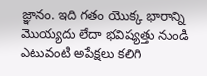జ్ఞానం. ఇది గతం యొక్క భారాన్ని మొయ్యదు లేదా భవిష్యత్తు నుండి ఎటువంటి అపేక్షలు కలిగి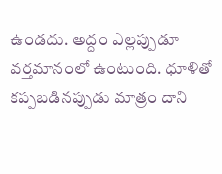ఉండదు. అద్దం ఎల్లప్పుడూ వర్తమానంలో ఉంటుంది. ధూళితో కప్పబడినప్పుడు మాత్రం దాని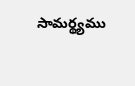సామర్థ్యము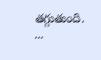తగ్గుతుంది. ...